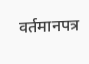वर्तमानपत्र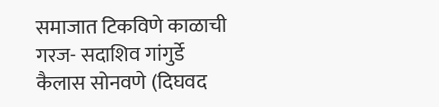समाजात टिकविणे काळाची गरज- सदाशिव गांगुर्डे
कैलास सोनवणे (दिघवद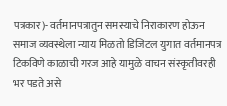पत्रकार)- वर्तमानपत्रातुन समस्याचे निराकारण होऊन समाज व्यवस्थेला न्याय मिळतो डिजिटल युगात वर्तमानपत्र टिकविणे काळाची गरज आहे यामुळे वाचन संस्कृतीवरही भर पडते असे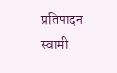प्रतिपादन स्वामी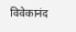विवेकानंद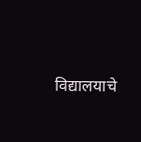विद्यालयाचे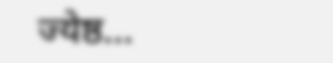ज्येष्ठ…